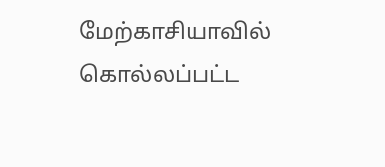மேற்காசியாவில் கொல்லப்பட்ட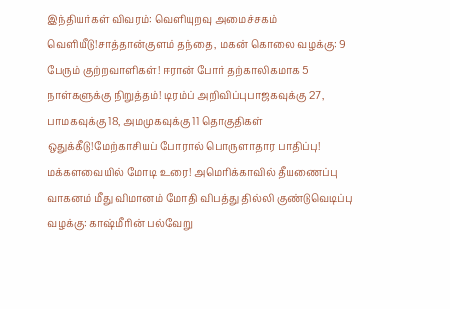இந்தியர்கள் விவரம்: வெளியுறவு அமைச்சகம் வெளியீடு!சாத்தான்குளம் தந்தை, மகன் கொலை வழக்கு: 9 பேரும் குற்றவாளிகள்! ஈரான் போர் தற்காலிகமாக 5 நாள்களுக்கு நிறுத்தம்! டிரம்ப் அறிவிப்புபாஜகவுக்கு 27, பாமகவுக்கு 18, அமமுகவுக்கு 11 தொகுதிகள் ஒதுக்கீடு!மேற்காசியப் போரால் பொருளாதார பாதிப்பு! மக்களவையில் மோடி உரை! அமெரிக்காவில் தீயணைப்பு வாகனம் மீது விமானம் மோதி விபத்து தில்லி குண்டுவெடிப்பு வழக்கு: காஷ்மீரின் பல்வேறு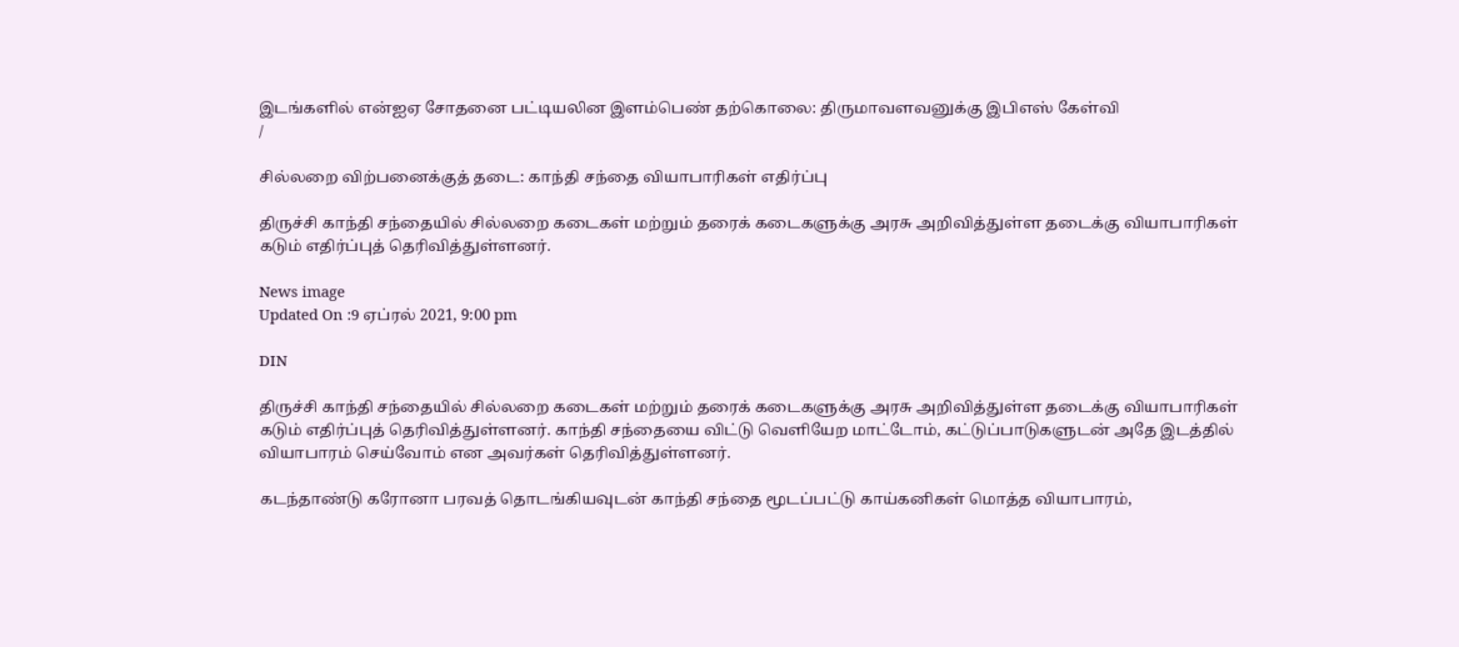இடங்களில் என்ஐஏ சோதனை பட்டியலின இளம்பெண் தற்கொலை: திருமாவளவனுக்கு இபிஎஸ் கேள்வி
/

சில்லறை விற்பனைக்குத் தடை: காந்தி சந்தை வியாபாரிகள் எதிர்ப்பு

திருச்சி காந்தி சந்தையில் சில்லறை கடைகள் மற்றும் தரைக் கடைகளுக்கு அரசு அறிவித்துள்ள தடைக்கு வியாபாரிகள் கடும் எதிர்ப்புத் தெரிவித்துள்ளனர்.

News image
Updated On :9 ஏப்ரல் 2021, 9:00 pm

DIN

திருச்சி காந்தி சந்தையில் சில்லறை கடைகள் மற்றும் தரைக் கடைகளுக்கு அரசு அறிவித்துள்ள தடைக்கு வியாபாரிகள் கடும் எதிர்ப்புத் தெரிவித்துள்ளனர். காந்தி சந்தையை விட்டு வெளியேற மாட்டோம், கட்டுப்பாடுகளுடன் அதே இடத்தில் வியாபாரம் செய்வோம் என அவர்கள் தெரிவித்துள்ளனர்.

கடந்தாண்டு கரோனா பரவத் தொடங்கியவுடன் காந்தி சந்தை மூடப்பட்டு காய்கனிகள் மொத்த வியாபாரம்,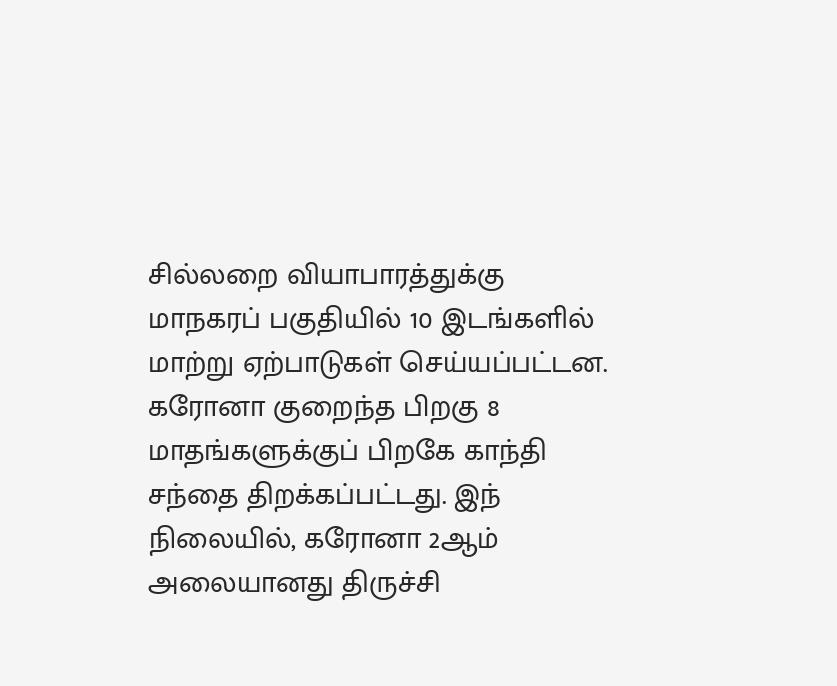சில்லறை வியாபாரத்துக்கு மாநகரப் பகுதியில் 10 இடங்களில் மாற்று ஏற்பாடுகள் செய்யப்பட்டன. கரோனா குறைந்த பிறகு 8 மாதங்களுக்குப் பிறகே காந்தி சந்தை திறக்கப்பட்டது. இந் நிலையில், கரோனா 2ஆம் அலையானது திருச்சி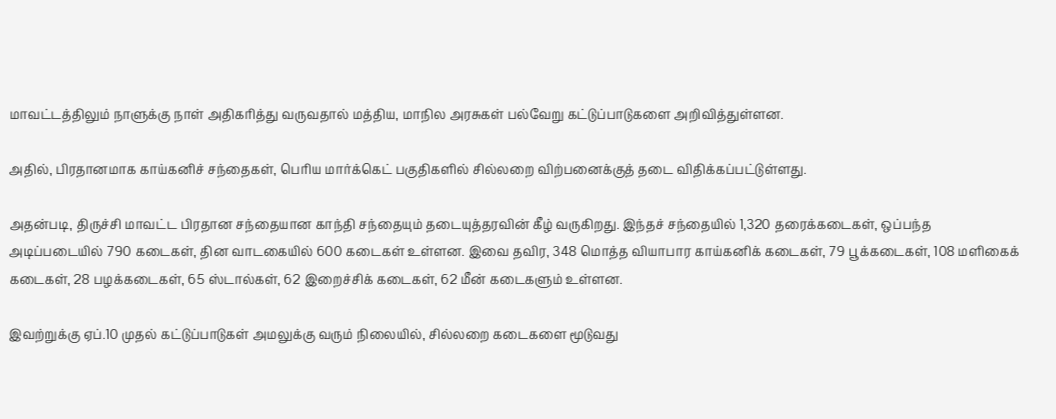மாவட்டத்திலும் நாளுக்கு நாள் அதிகரித்து வருவதால் மத்திய, மாநில அரசுகள் பல்வேறு கட்டுப்பாடுகளை அறிவித்துள்ளன.

அதில், பிரதானமாக காய்கனிச் சந்தைகள், பெரிய மார்க்கெட் பகுதிகளில் சில்லறை விற்பனைக்குத் தடை விதிக்கப்பட்டுள்ளது.

அதன்படி, திருச்சி மாவட்ட பிரதான சந்தையான காந்தி சந்தையும் தடையுத்தரவின் கீழ் வருகிறது. இந்தச் சந்தையில் 1,320 தரைக்கடைகள், ஒப்பந்த அடிப்படையில் 790 கடைகள், தின வாடகையில் 600 கடைகள் உள்ளன. இவை தவிர, 348 மொத்த வியாபார காய்கனிக் கடைகள், 79 பூக்கடைகள், 108 மளிகைக் கடைகள், 28 பழக்கடைகள், 65 ஸ்டால்கள், 62 இறைச்சிக் கடைகள், 62 மீன் கடைகளும் உள்ளன.

இவற்றுக்கு ஏப்.10 முதல் கட்டுப்பாடுகள் அமலுக்கு வரும் நிலையில், சில்லறை கடைகளை மூடுவது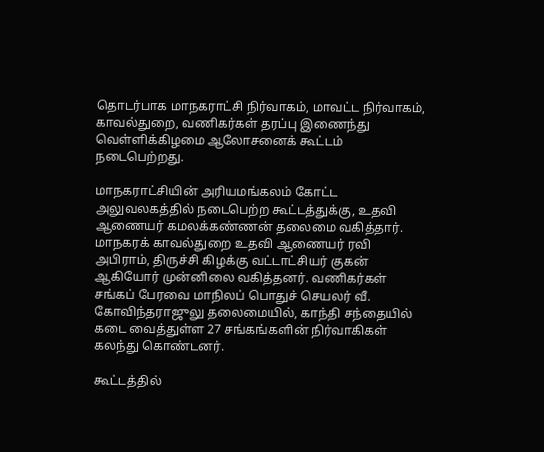தொடர்பாக மாநகராட்சி நிர்வாகம், மாவட்ட நிர்வாகம், காவல்துறை, வணிகர்கள் தரப்பு இணைந்து வெள்ளிக்கிழமை ஆலோசனைக் கூட்டம் நடைபெற்றது.

மாநகராட்சியின் அரியமங்கலம் கோட்ட அலுவலகத்தில் நடைபெற்ற கூட்டத்துக்கு, உதவி ஆணையர் கமலக்கண்ணன் தலைமை வகித்தார். மாநகரக் காவல்துறை உதவி ஆணையர் ரவி அபிராம், திருச்சி கிழக்கு வட்டாட்சியர் குகன் ஆகியோர் முன்னிலை வகித்தனர். வணிகர்கள் சங்கப் பேரவை மாநிலப் பொதுச் செயலர் வீ. கோவிந்தராஜுலு தலைமையில், காந்தி சந்தையில் கடை வைத்துள்ள 27 சங்கங்களின் நிர்வாகிகள் கலந்து கொண்டனர்.

கூட்டத்தில்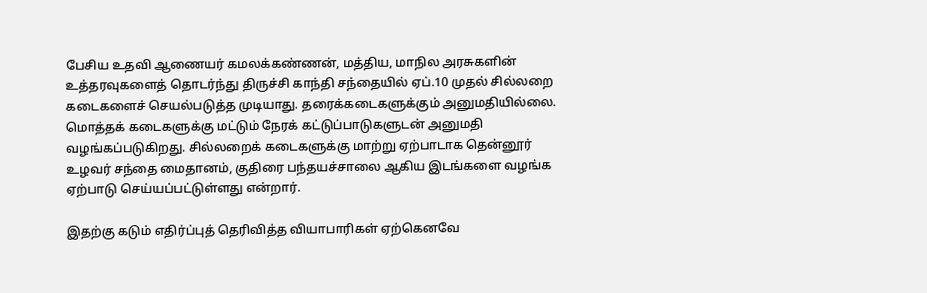பேசிய உதவி ஆணையர் கமலக்கண்ணன், மத்திய, மாநில அரசுகளின் உத்தரவுகளைத் தொடர்ந்து திருச்சி காந்தி சந்தையில் ஏப்.10 முதல் சில்லறை கடைகளைச் செயல்படுத்த முடியாது. தரைக்கடைகளுக்கும் அனுமதியில்லை. மொத்தக் கடைகளுக்கு மட்டும் நேரக் கட்டுப்பாடுகளுடன் அனுமதி வழங்கப்படுகிறது. சில்லறைக் கடைகளுக்கு மாற்று ஏற்பாடாக தென்னூர் உழவர் சந்தை மைதானம், குதிரை பந்தயச்சாலை ஆகிய இடங்களை வழங்க ஏற்பாடு செய்யப்பட்டுள்ளது என்றார்.

இதற்கு கடும் எதிர்ப்புத் தெரிவித்த வியாபாரிகள் ஏற்கெனவே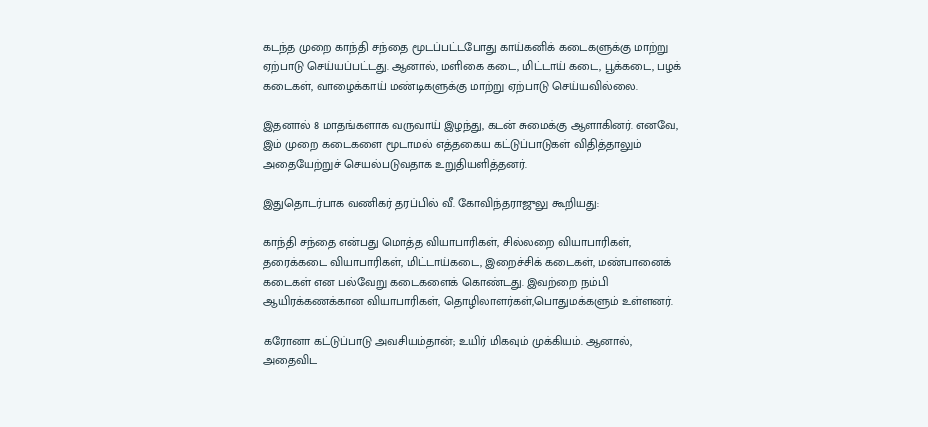கடந்த முறை காந்தி சந்தை மூடப்பட்டபோது காய்கனிக் கடைகளுக்கு மாற்று ஏற்பாடு செய்யப்பட்டது. ஆனால், மளிகை கடை, மிட்டாய் கடை, பூக்கடை, பழக் கடைகள், வாழைக்காய் மண்டிகளுக்கு மாற்று ஏற்பாடு செய்யவில்லை.

இதனால் 8 மாதங்களாக வருவாய் இழந்து, கடன் சுமைக்கு ஆளாகினர். எனவே, இம் முறை கடைகளை மூடாமல் எத்தகைய கட்டுப்பாடுகள் விதித்தாலும் அதையேற்றுச் செயல்படுவதாக உறுதியளித்தனர்.

இதுதொடர்பாக வணிகர் தரப்பில் வீ. கோவிந்தராஜுலு கூறியது:

காந்தி சந்தை என்பது மொத்த வியாபாரிகள், சில்லறை வியாபாரிகள், தரைக்கடை வியாபாரிகள், மிட்டாய்கடை, இறைச்சிக் கடைகள், மண்பானைக் கடைகள் என பல்வேறு கடைகளைக் கொண்டது. இவற்றை நம்பி ஆயிரக்கணக்கான வியாபாரிகள், தொழிலாளர்கள்,பொதுமக்களும் உள்ளனர்.

கரோனா கட்டுப்பாடு அவசியம்தான்; உயிர் மிகவும் முக்கியம். ஆனால், அதைவிட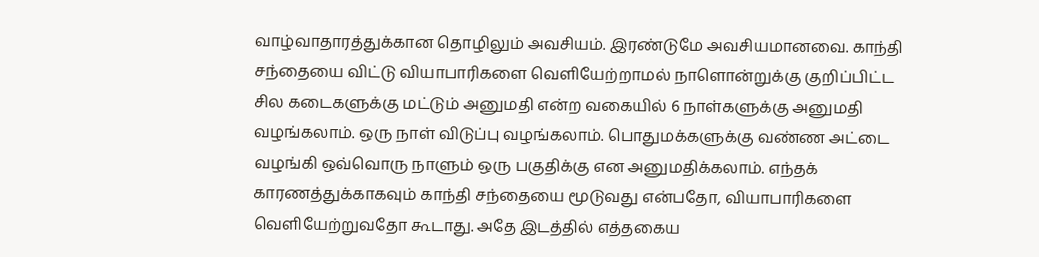வாழ்வாதாரத்துக்கான தொழிலும் அவசியம். இரண்டுமே அவசியமானவை. காந்தி சந்தையை விட்டு வியாபாரிகளை வெளியேற்றாமல் நாளொன்றுக்கு குறிப்பிட்ட சில கடைகளுக்கு மட்டும் அனுமதி என்ற வகையில் 6 நாள்களுக்கு அனுமதி வழங்கலாம். ஒரு நாள் விடுப்பு வழங்கலாம். பொதுமக்களுக்கு வண்ண அட்டை வழங்கி ஒவ்வொரு நாளும் ஒரு பகுதிக்கு என அனுமதிக்கலாம். எந்தக் காரணத்துக்காகவும் காந்தி சந்தையை மூடுவது என்பதோ, வியாபாரிகளை வெளியேற்றுவதோ கூடாது. அதே இடத்தில் எத்தகைய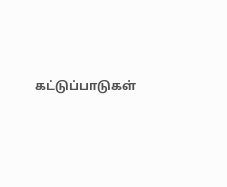கட்டுப்பாடுகள்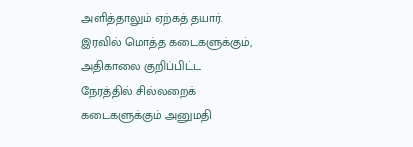அளித்தாலும் ஏற்கத் தயார். இரவில் மொத்த கடைகளுக்கும், அதிகாலை குறிப்பிட்ட நேரத்தில் சில்லறைக் கடைகளுக்கும் அனுமதி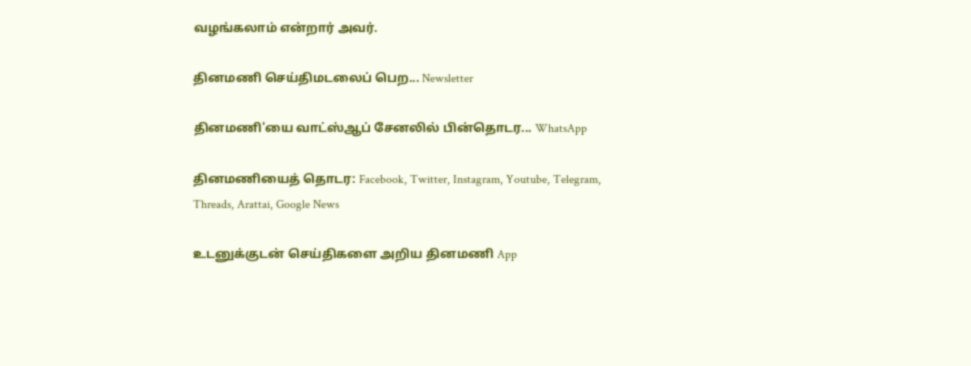வழங்கலாம் என்றார் அவர்.

தினமணி செய்திமடலைப் பெற... Newsletter

தினமணி'யை வாட்ஸ்ஆப் சேனலில் பின்தொடர... WhatsApp

தினமணியைத் தொடர: Facebook, Twitter, Instagram, Youtube, Telegram, Threads, Arattai, Google News

உடனுக்குடன் செய்திகளை அறிய தினமணி App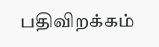பதிவிறக்கம்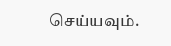செய்யவும்.